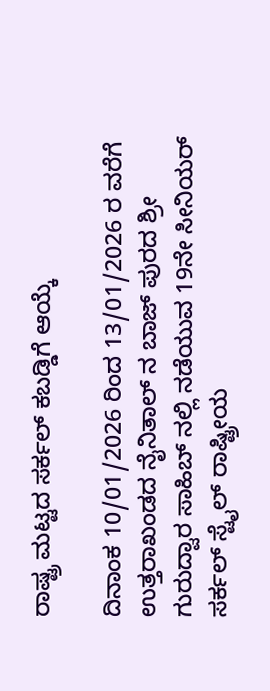ರಾಷ್ಟ್ರ ಮಟ್ಟದ ಸರ್ಕಲ್ ಕಬಡ್ಡಿಗೆ ಆಯ್ಕೆ

ದಿನಾಂಕ 10/01/2026 ರಿಂದ 13/01/2026 ರ ವರೆಗೆ ಉತ್ತರಾಖಂಡದ ನೈನಿತಾಲ್ ನ ಬಾಜ್ ಪುರದ ಶ್ರೀ ಗುರುದ್ವಾರ ಸಾಹಿಬ್ ನಲ್ಲಿ ನಡೆಯುವ 19ನೇ ಸೀನಿಯರ್ ಸರ್ಕಲ್ ಸ್ಟೈಲ್ ರಾಷ್ಟ್ರೀಯ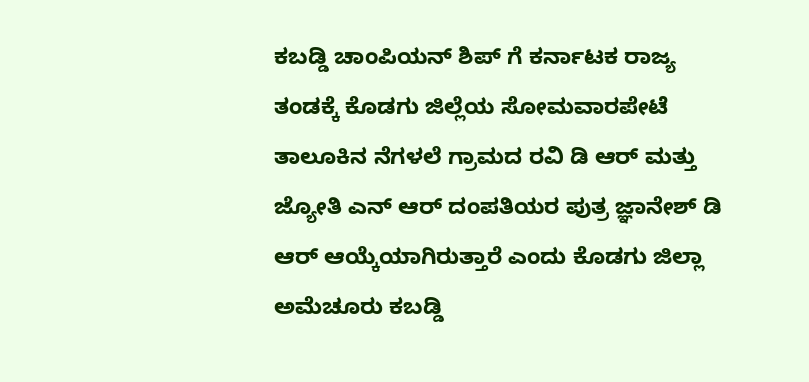ಕಬಡ್ಡಿ ಚಾಂಪಿಯನ್ ಶಿಪ್ ಗೆ ಕರ್ನಾಟಕ ರಾಜ್ಯ ತಂಡಕ್ಕೆ ಕೊಡಗು ಜಿಲ್ಲೆಯ ಸೋಮವಾರಪೇಟೆ ತಾಲೂಕಿನ ನೆಗಳಲೆ ಗ್ರಾಮದ ರವಿ ಡಿ ಆರ್ ಮತ್ತು ಜ್ಯೋತಿ ಎನ್ ಆರ್ ದಂಪತಿಯರ ಪುತ್ರ ಜ್ಞಾನೇಶ್ ಡಿ ಆರ್ ಆಯ್ಕೆಯಾಗಿರುತ್ತಾರೆ ಎಂದು ಕೊಡಗು ಜಿಲ್ಲಾ ಅಮೆಚೂರು ಕಬಡ್ಡಿ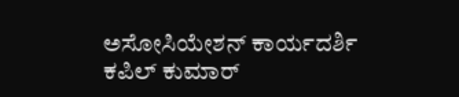ಅಸೋಸಿಯೇಶನ್ ಕಾರ್ಯದರ್ಶಿ ಕಪಿಲ್ ಕುಮಾರ್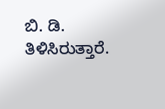ಬಿ. ಡಿ. ತಿಳಿಸಿರುತ್ತಾರೆ.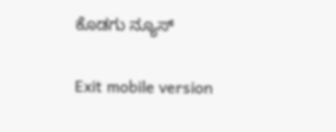ಕೊಡಗು ನ್ಯೂಸ್

Exit mobile version